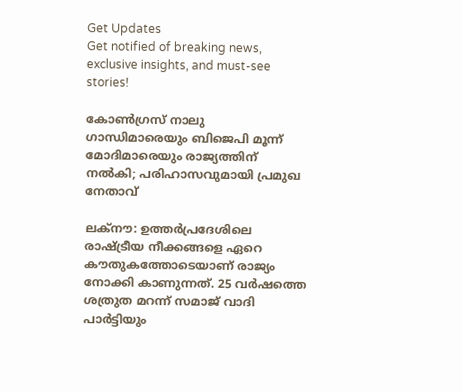Get Updates
Get notified of breaking news, exclusive insights, and must-see stories!

കോൺഗ്രസ് നാലു ഗാന്ധിമാരെയും ബിജെപി മൂന്ന് മോദിമാരെയും രാജ്യത്തിന് നൽകി; പരിഹാസവുമായി പ്രമുഖ നേതാവ്

ലക്നൗ: ഉത്തർപ്രദേശിലെ രാഷ്ട്രീയ നീക്കങ്ങളെ ഏറെ കൗതുകത്തോടെയാണ് രാജ്യം നോക്കി കാണുന്നത്. 25 വർഷത്തെ ശത്രുത മറന്ന് സമാജ് വാദി പാർട്ടിയും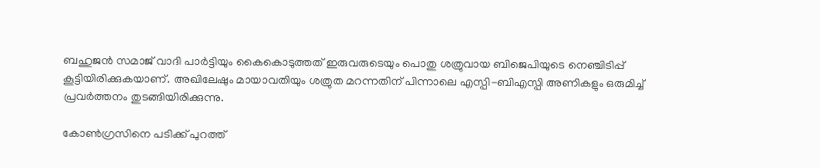ബഹുജൻ സമാജ് വാദി പാർട്ടിയും കൈകൊടുത്തത് ഇരുവരുടെയും പൊതു ശത്രുവായ ബിജെപിയുടെ നെഞ്ചിടിപ്പ് കൂട്ടിയിരിക്കുകയാണ്. അഖിലേഷും മായാവതിയും ശത്രുത മറന്നതിന് പിന്നാലെ എസ്പി-ബിഎസ്പി അണികളും ഒരുമിച്ച് പ്രവർ‌ത്തനം തുടങ്ങിയിരിക്കുന്നു.

കോൺഗ്രസിനെ പടിക്ക് പുറത്ത്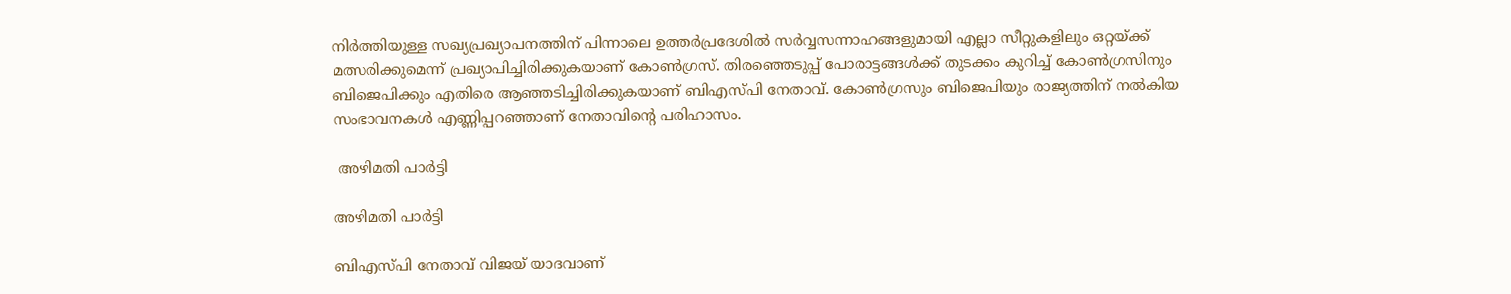നിർ‌ത്തിയുള്ള സഖ്യപ്രഖ്യാപനത്തിന് പിന്നാലെ ഉത്തർപ്രദേശിൽ സർവ്വസന്നാഹങ്ങളുമായി എല്ലാ സീറ്റുകളിലും ഒറ്റയ്ക്ക് മത്സരിക്കുമെന്ന് പ്രഖ്യാപിച്ചിരിക്കുകയാണ് കോൺഗ്രസ്. തിരഞ്ഞെടുപ്പ് പോരാട്ടങ്ങൾക്ക് തുടക്കം കുറിച്ച് കോൺഗ്രസിനും ബിജെപിക്കും എതിരെ ആഞ്ഞടിച്ചിരിക്കുകയാണ് ബിഎസ്പി നേതാവ്. കോൺഗ്രസും ബിജെപിയും രാജ്യത്തിന് നൽകിയ സംഭാവനകൾ എണ്ണിപ്പറഞ്ഞാണ് നേതാവിന്റെ പരിഹാസം.

 അഴിമതി പാർട്ടി

അഴിമതി പാർട്ടി

ബിഎസ്പി നേതാവ് വിജയ് യാദവാണ്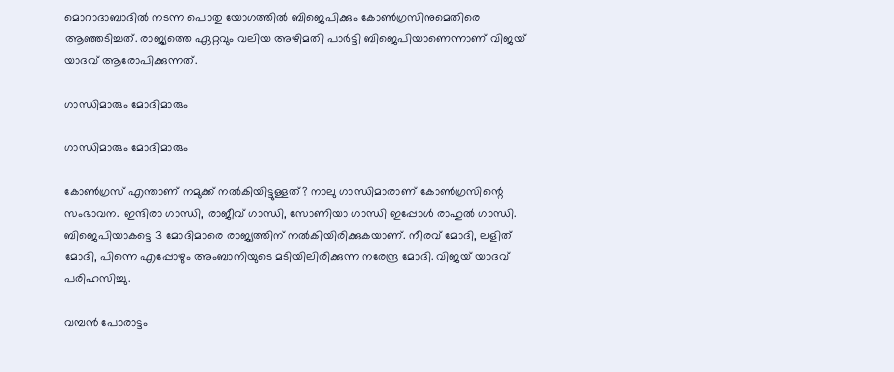മൊറാദാബാദിൽ നടന്ന പൊതു യോഗത്തിൽ ബിജെപിക്കും കോൺഗ്രസിനുമെതിരെ ആഞ്ഞടിച്ചത്. രാജ്യത്തെ ഏറ്റവും വലിയ അഴിമതി പാർട്ടി ബിജെപിയാണെന്നാണ് വിജയ് യാദവ് ആരോപിക്കുന്നത്.

ഗാന്ധിമാരും മോദിമാരും

ഗാന്ധിമാരും മോദിമാരും

കോൺഗ്രസ് എന്താണ് നമുക്ക് നൽകിയിട്ടുള്ളത്? നാലു ഗാന്ധിമാരാണ് കോൺഗ്രസിന്റെ സംഭാവന. ഇന്ദിരാ ഗാന്ധി, രാജീവ് ഗാന്ധി, സോണിയാ ഗാന്ധി ഇപ്പോൾ രാഹുൽ ഗാന്ധി. ബിജെപിയാകട്ടെ 3 മോദിമാരെ രാജ്യത്തിന് നൽകിയിരിക്കുകയാണ്. നീരവ് മോദി, ലളിത് മോദി, പിന്നെ എപ്പോഴും അംബാനിയുടെ മടിയിലിരിക്കുന്ന നരേന്ദ്ര മോദി. വിജയ് യാദവ് പരിഹസിച്ചു.

വമ്പൻ പോരാട്ടം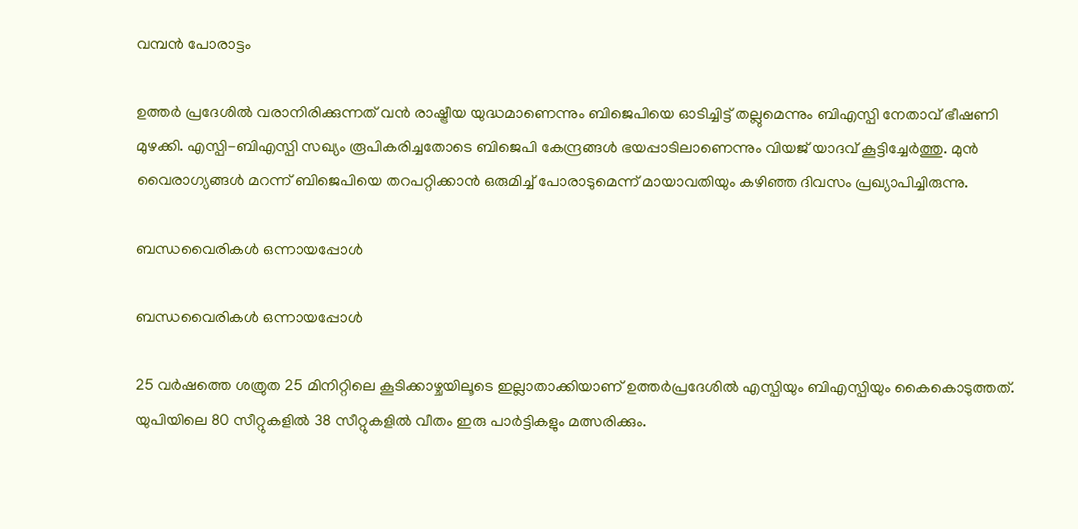വമ്പൻ പോരാട്ടം

ഉത്തർ പ്രദേശിൽ വരാനിരിക്കുന്നത് വൻ രാഷ്ട്രീയ യുദ്ധമാണെന്നും ബിജെപിയെ ഓടിച്ചിട്ട് തല്ലുമെന്നും ബിഎസ്പി നേതാവ് ഭീഷണി മുഴക്കി. എസ്പി-ബിഎസ്പി സഖ്യം രൂപികരിച്ചതോടെ ബിജെപി കേന്ദ്രങ്ങൾ ഭയപ്പാടിലാണെന്നും വിയജ് യാദവ് കൂട്ടിച്ചേർത്തു. മുൻ വൈരാഗ്യങ്ങൾ മറന്ന് ബിജെപിയെ തറപറ്റിക്കാൻ ഒരുമിച്ച് പോരാടുമെന്ന് മായാവതിയും കഴിഞ്ഞ ദിവസം പ്രഖ്യാപിച്ചിരുന്നു.

ബന്ധവൈരികൾ ഒന്നായപ്പോൾ

ബന്ധവൈരികൾ ഒന്നായപ്പോൾ

25 വർഷത്തെ ശത്രുത 25 മിനിറ്റിലെ കൂടിക്കാഴ്ചയിലൂടെ ഇല്ലാതാക്കിയാണ് ഉത്തർപ്രദേശിൽ എസ്പിയും ബിഎസ്പിയും കൈകൊടുത്തത്. യുപിയിലെ 80 സീറ്റുകളിൽ 38 സീറ്റുകളിൽ വീതം ഇരു പാർട്ടികളും മത്സരിക്കും.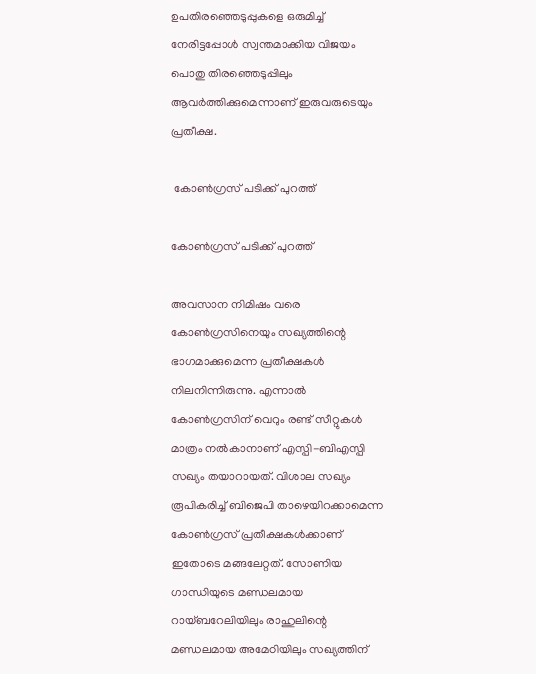ഉപതിരഞ്ഞെടുപ്പുകളെ ഒരുമിച്ച് നേരിട്ടപ്പോൾ സ്വന്തമാക്കിയ വിജയം പൊതു തിരഞ്ഞെടുപ്പിലും ആവർത്തിക്കുമെന്നാണ് ഇരുവരുടെയും പ്രതീക്ഷ.

 കോൺഗ്രസ് പടിക്ക് പുറത്ത്

കോൺഗ്രസ് പടിക്ക് പുറത്ത്

അവസാന നിമിഷം വരെ കോൺഗ്രസിനെയും സഖ്യത്തിന്റെ ഭാഗമാക്കുമെന്ന പ്രതീക്ഷകൾ നിലനിന്നിരുന്നു. എന്നാൽ കോൺഗ്രസിന് വെറും രണ്ട് സീറ്റുകൾ മാത്രം നൽ‌കാനാണ് എസ്പി-ബിഎസ്പി സഖ്യം തയാറായത്. വിശാല സഖ്യം രൂപികരിച്ച് ബിജെപി താഴെയിറക്കാമെന്ന കോൺഗ്രസ് പ്രതീക്ഷകൾക്കാണ് ഇതോടെ മങ്ങലേറ്റത്. സോണിയ ഗാന്ധിയുടെ മണ്ഡലമായ റായ്ബറേലിയിലും രാഹുലിന്റെ മണ്ഡലമായ അമേഠിയിലും സഖ്യത്തിന്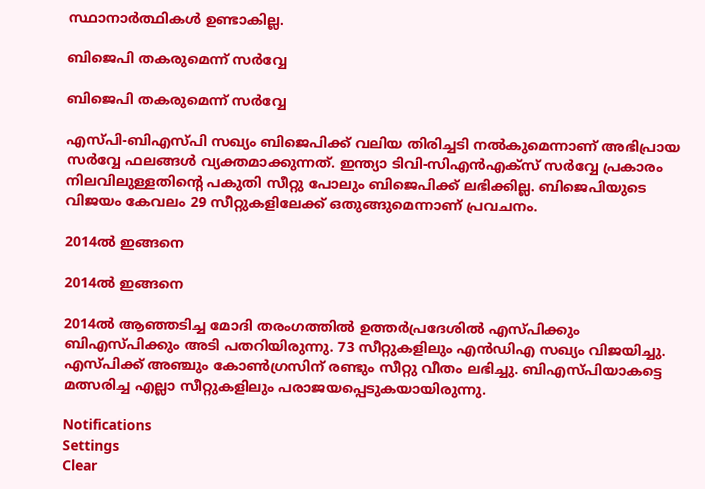സ്ഥാനാർത്ഥികൾ ഉണ്ടാകില്ല.

ബിജെപി തകരുമെന്ന് സർവ്വേ

ബിജെപി തകരുമെന്ന് സർവ്വേ

എസ്പി-ബിഎസ്പി സഖ്യം ബിജെപിക്ക് വലിയ തിരിച്ചടി നൽകുമെന്നാണ് അഭിപ്രായ സർവ്വേ ഫലങ്ങൾ വ്യക്തമാക്കുന്നത്. ഇന്ത്യാ ടിവി-സിഎൻഎക്സ് സർവ്വേ പ്രകാരം നിലവിലുള്ളതിന്റെ പകുതി സീറ്റു പോലും ബിജെപിക്ക് ലഭിക്കില്ല. ബിജെപിയുടെ വിജയം കേവലം 29 സീറ്റുകളിലേക്ക് ഒതുങ്ങുമെന്നാണ് പ്രവചനം.

2014ൽ ഇങ്ങനെ

2014ൽ ഇങ്ങനെ

2014ൽ ആഞ്ഞടിച്ച മോദി തരംഗത്തിൽ ഉത്തർപ്രദേശിൽ എസ്പിക്കും ബിഎസ്പിക്കും അടി പതറിയിരുന്നു. 73 സീറ്റുകളിലും എൻഡിഎ സഖ്യം വിജയിച്ചു. എസ്പിക്ക് അഞ്ചും കോൺഗ്രസിന് രണ്ടും സീറ്റു വീതം ലഭിച്ചു. ബിഎസ്പിയാകട്ടെ മത്സരിച്ച എല്ലാ സീറ്റുകളിലും പരാജയപ്പെടുകയായിരുന്നു.

Notifications
Settings
Clear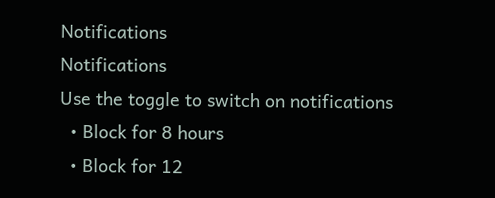Notifications
Notifications
Use the toggle to switch on notifications
  • Block for 8 hours
  • Block for 12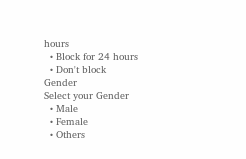hours
  • Block for 24 hours
  • Don't block
Gender
Select your Gender
  • Male
  • Female
  • Others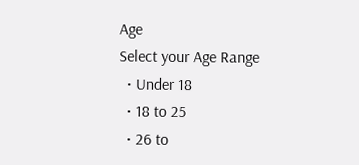Age
Select your Age Range
  • Under 18
  • 18 to 25
  • 26 to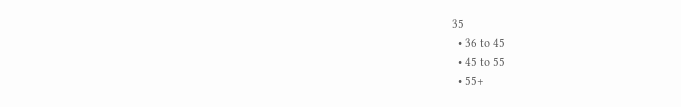35
  • 36 to 45
  • 45 to 55
  • 55+